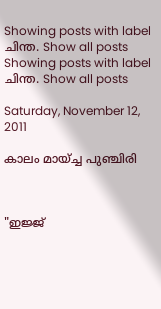Showing posts with label ചിന്ത. Show all posts
Showing posts with label ചിന്ത. Show all posts

Saturday, November 12, 2011

കാലം മായ്ച്ച പുഞ്ചിരി



"ഇജ്ജ്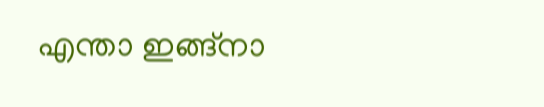എന്താ ഇങ്ങ്നാ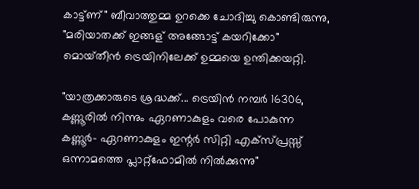കാട്ട്ണ്" ബീവാത്തുമ്മ ഉറക്കെ ചോദിച്ചു കൊണ്ടിരുന്നു,  "മരിയാതക്ക് ഇങ്ങള് അങ്ങോട്ട് കയറിക്കോ" മൊയ്‌തീൻ ട്രെയിനിലേക്ക് ഉമ്മയെ ഉന്തിക്കയറ്റി.

"യാത്രക്കാരുടെ ശ്രദ്ധക്ക്... ട്രെയിൻ നമ്പർ 16306, കണ്ണൂരിൽ നിന്നും ഏറണാകുളം വരെ പോകുന്ന കണ്ണൂർ- ഏറണാകുളം ഇന്റർ സിറ്റി എക്സ്പ്രസ്സ് ഒന്നാമത്തെ പ്ലാറ്റ്‌ഫോമിൽ നിൽക്കുന്നു"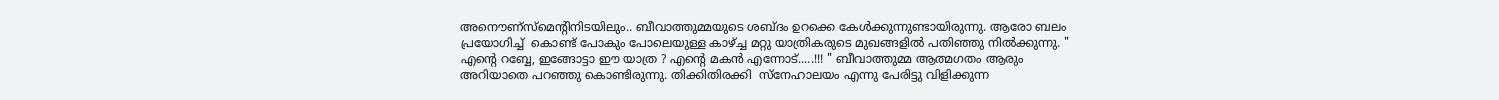അനൌണ്സ്മെന്റിനിടയിലും.. ബീവാത്തുമ്മയുടെ ശബ്‌ദം ഉറക്കെ കേൾക്കുന്നുണ്ടായിരുന്നു. ആരോ ബലം പ്രയോഗിച്ച്  കൊണ്ട് പോകും പോലെയുള്ള കാഴ്ച്ച മറ്റു യാത്രികരുടെ മുഖങ്ങളിൽ പതിഞ്ഞു നിൽക്കുന്നു. " എന്റെ റബ്ബേ, ഇങ്ങോട്ടാ ഈ യാത്ര ? എന്റെ മകൻ എന്നോട്.....!!! " ബീവാത്തുമ്മ ആത്മഗതം ആരും അറിയാതെ പറഞ്ഞു കൊണ്ടിരുന്നു. തിക്കിതിരക്കി  സ്നേഹാലയം എന്നു പേരിട്ടു വിളിക്കുന്ന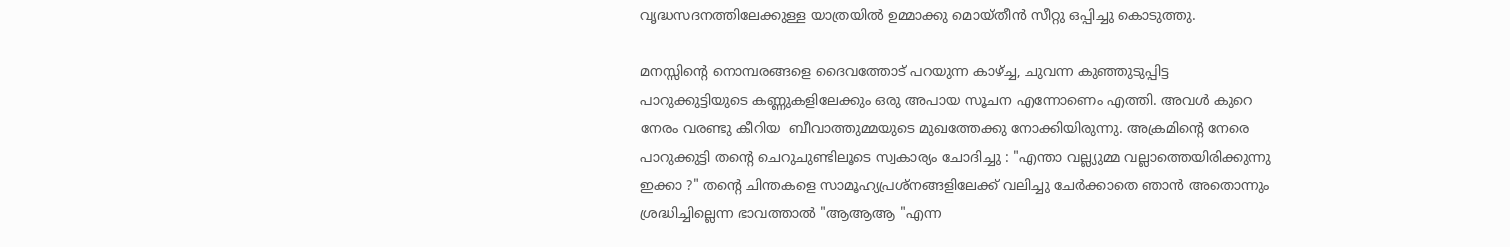വൃദ്ധസദനത്തിലേക്കുള്ള യാത്രയിൽ ഉമ്മാക്കു മൊയ്തീൻ സീറ്റു ഒപ്പിച്ചു കൊടുത്തു.

മനസ്സിന്റെ നൊമ്പരങ്ങളെ ദൈവത്തോട് പറയുന്ന കാഴ്ച്ച, ചുവന്ന കുഞ്ഞുടുപ്പിട്ട പാറുക്കുട്ടിയുടെ കണ്ണുകളിലേക്കും ഒരു അപായ സൂചന എന്നോണെം എത്തി. അവൾ കുറെ നേരം വരണ്ടു കീറിയ  ബീവാത്തുമ്മയുടെ മുഖത്തേക്കു നോക്കിയിരുന്നു. അക്രമിന്റെ നേരെ പാറുക്കുട്ടി തന്റെ ചെറുചുണ്ടിലൂടെ സ്വകാര്യം ചോദിച്ചു : "എന്താ വല്ല്യുമ്മ വല്ലാത്തെയിരിക്കുന്നു ഇക്കാ ?" തന്റെ ചിന്തകളെ സാമൂഹ്യപ്രശ്‌നങ്ങളിലേക്ക് വലിച്ചു ചേർക്കാതെ ഞാൻ അതൊന്നും ശ്രദ്ധിച്ചില്ലെന്ന ഭാവത്താൽ "ആആആ "എന്ന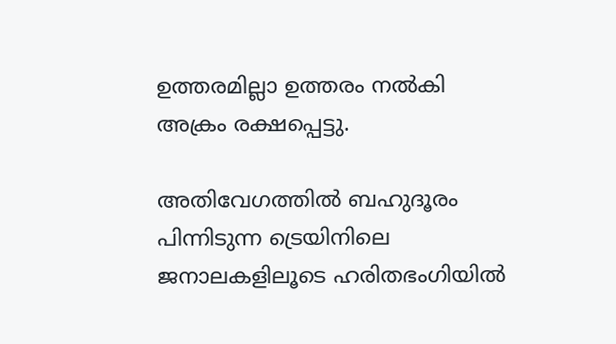ഉത്തരമില്ലാ ഉത്തരം നൽകി അക്രം രക്ഷപ്പെട്ടു.

അതിവേഗത്തിൽ ബഹുദൂരം പിന്നിടുന്ന ട്രെയിനിലെ ജനാലകളിലൂടെ ഹരിതഭംഗിയിൽ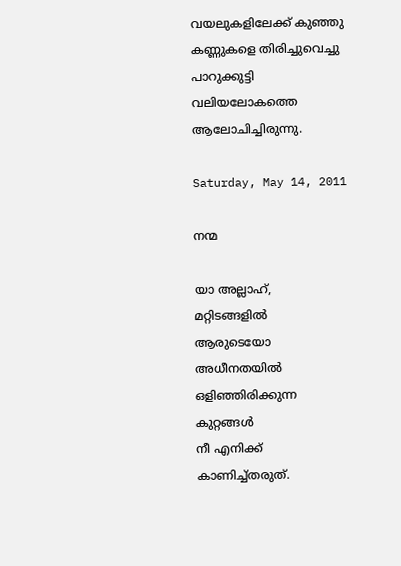വയലുകളിലേക്ക് കുഞ്ഞു കണ്ണുകളെ തിരിച്ചുവെച്ചു പാറുക്കുട്ടി വലിയലോകത്തെ ആലോചിച്ചിരുന്നു.

Saturday, May 14, 2011

നന്മ

യാ അല്ലാഹ്,
മറ്റിടങ്ങളില്‍
ആരുടെയോ അധീനതയില്‍
ഒളിഞ്ഞിരിക്കുന്ന കുറ്റങ്ങള്‍
നീ എനിക്ക് കാണിച്ച്തരുത്.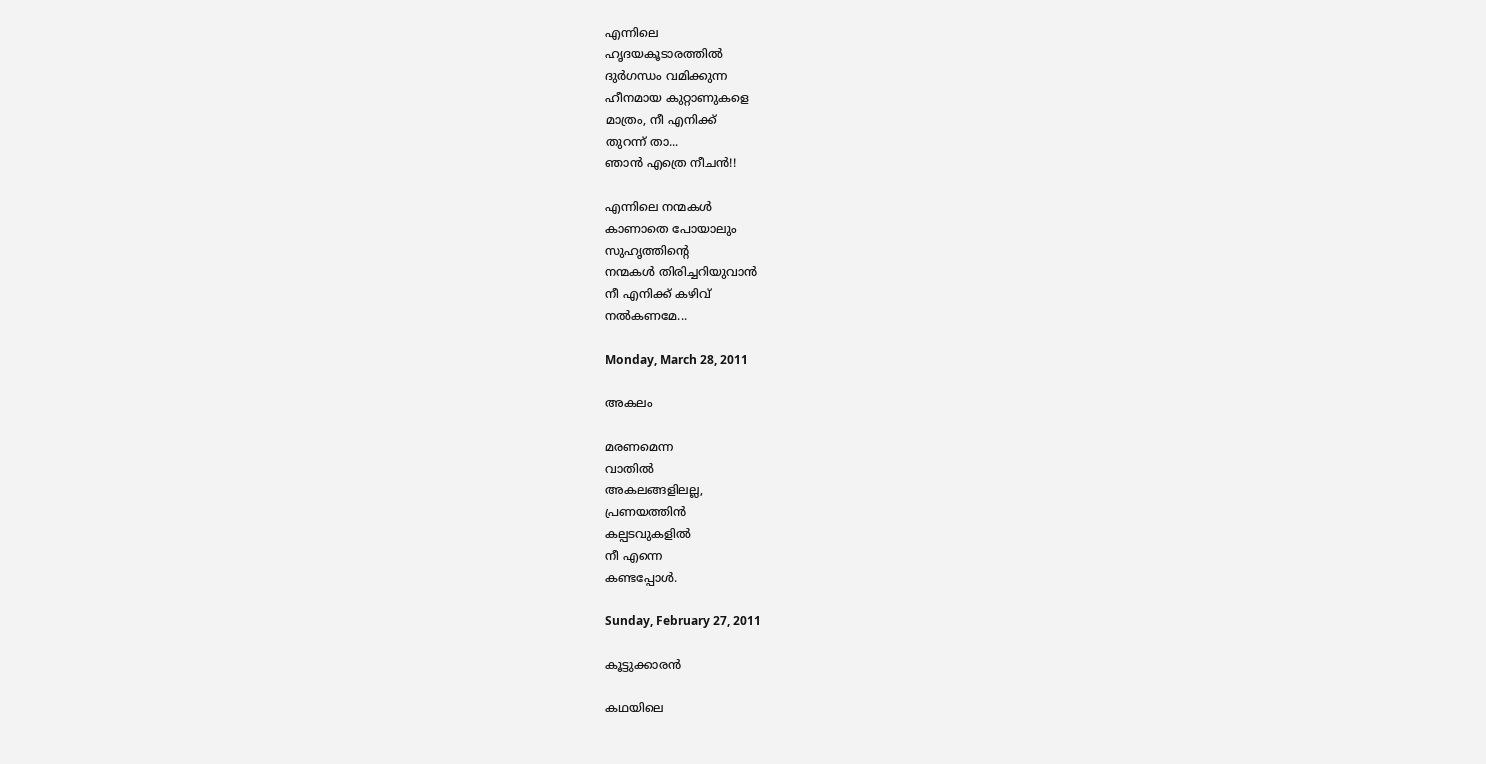എന്നിലെ
ഹൃദയകൂടാരത്തില്‍
ദുര്‍ഗന്ധം വമിക്കുന്ന
ഹീനമായ കുറ്റാണുകളെ
മാത്രം, നീ എനിക്ക്
തുറന്ന് താ...
ഞാന്‍ എത്രെ നീചൻ!!

എന്നിലെ നന്മകള്‍
കാണാതെ പോയാലും
സുഹൃത്തിന്റെ
നന്മകള്‍ തിരിച്ചറിയുവാന്‍
നീ എനിക്ക് കഴിവ്
നല്‍കണമേ...

Monday, March 28, 2011

അകലം

മരണമെന്ന
വാതില്‍
അകലങ്ങളിലല്ല,
പ്രണയത്തിന്‍
കല്പടവുകളില്‍
നീ എന്നെ
കണ്ടപ്പോള്‍.

Sunday, February 27, 2011

കൂട്ടുക്കാരന്‍

കഥയിലെ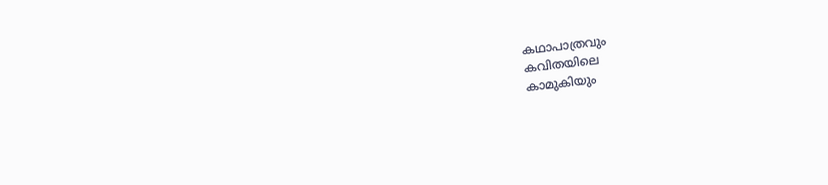കഥാപാത്രവും
കവിതയിലെ
കാമുകിയും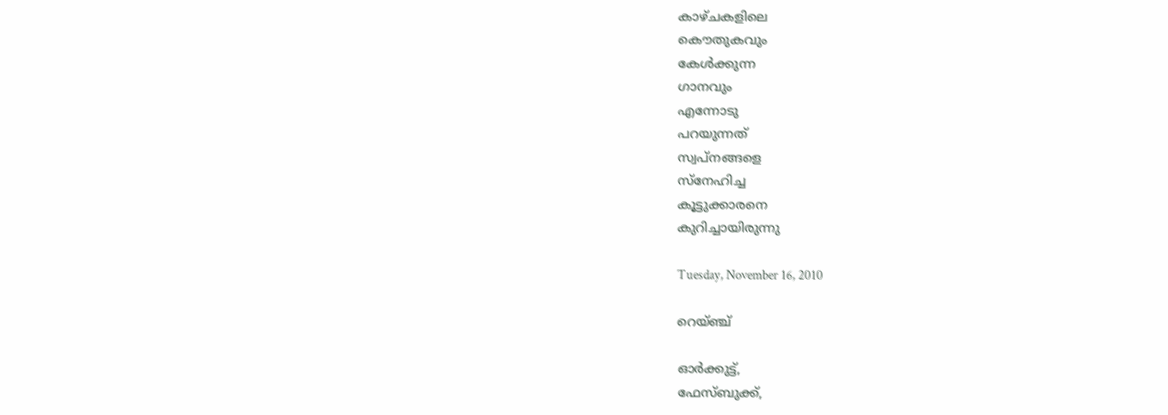കാഴ്ചകളിലെ
കൌതുകവും
കേള്‍ക്കുന്ന
ഗാനവും
എന്നോടു
പറയുന്നത്
സ്വപ്നങ്ങളെ
സ്നേഹിച്ച
കൂട്ടുക്കാരനെ
കുറിച്ചായിരുന്നു

Tuesday, November 16, 2010

റെയ്ഞ്ച്

ഓര്‍ക്കുട്ട്,
ഫേസ്ബുക്ക്,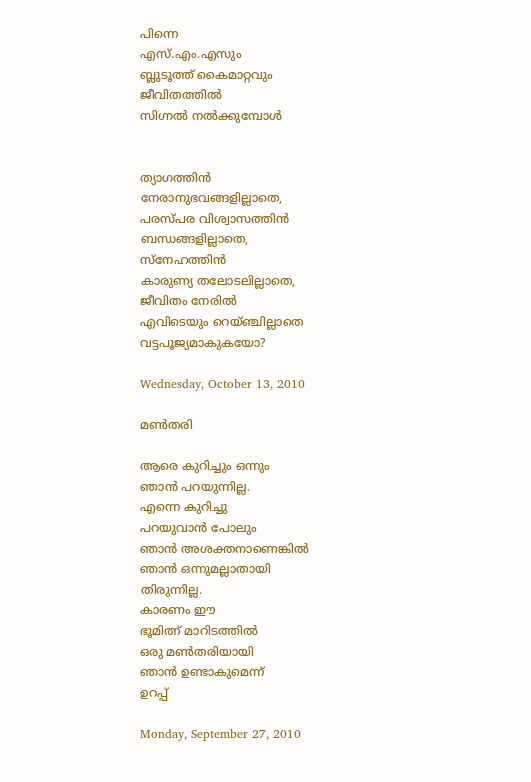പിന്നെ
എസ്.എം.എസും
ബ്ലുടൂത്ത് കൈമാറ്റവും
ജീവിതത്തില്‍
സിഗ്നല്‍ നല്‍ക്കുമ്പോള്‍


ത്യാഗത്തിന്‍
നേരാനുഭവങ്ങളില്ലാതെ,
പരസ്പര വിശ്വാസത്തിന്‍
ബന്ധങ്ങളില്ലാതെ,
സ്നേഹത്തിന്‍
കാരുണ്യ തലോടലില്ലാതെ,
ജീവിതം നേരില്‍
എവിടെയും റെയ്ഞ്ചില്ലാതെ
വട്ടപൂജ്യമാകുകയോ?

Wednesday, October 13, 2010

മണ്‍തരി

ആരെ കുറിച്ചും ഒന്നും
ഞാന്‍ പറയുന്നില്ല.
എന്നെ കുറിച്ചു
പറയുവാന്‍ പോലും
ഞാന്‍ അശക്തനാണെങ്കില്‍
ഞാന്‍ ഒന്നുമല്ലാതായി
തിരുന്നില്ല.
കാരണം ഈ
ഭൂമിത്ന്‍ മാറിടത്തില്‍
ഒരു മണ്‍തരിയായി
ഞാന്‍ ഉണ്ടാകുമെന്ന്
ഉറപ്പ്

Monday, September 27, 2010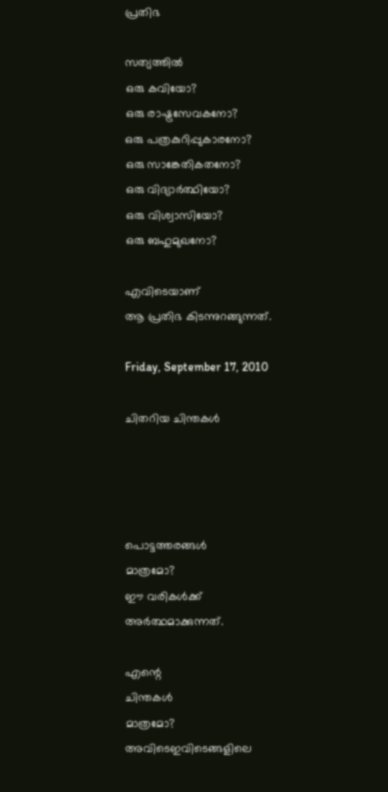പ്രതിഭ

സത്യത്തിൽ
ഒരു കവിയോ?
ഒരു രാഷ്ട്രസേവകനോ?
ഒരു പത്രകുറിപ്പുകാരനോ?
ഒരു സാങ്കേതികതനോ?
ഒരു വിദ്യാർത്ഥിയോ?
ഒരു വിശ്വാസിയോ?
ഒരു ബഹുമുഖനോ?

എവിടെയാണ്
ആ പ്രതിഭ കിടന്നുറങ്ങുന്നത്.

Friday, September 17, 2010

ചിതറിയ ചിന്തകൾ




പൊട്ടത്തരങ്ങൾ
മാത്രമോ?
ഈ വരികൾക്ക്
അർത്ഥമാക്കുന്നത്.

എന്റെ
ചിന്തകൾ
മാത്രമോ?
അവിടെഇവിടെങ്ങളിലെ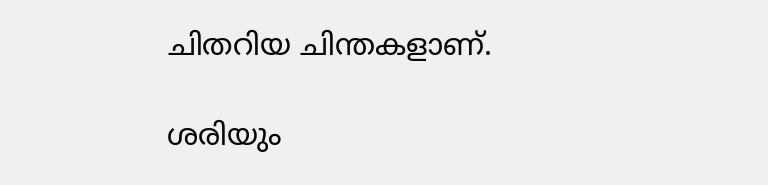ചിതറിയ ചിന്തകളാണ്.

ശരിയും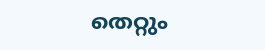തെറ്റും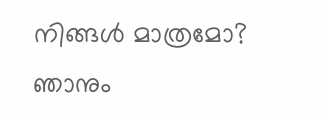നിങ്ങൾ മാത്രമോ?
ഞാനും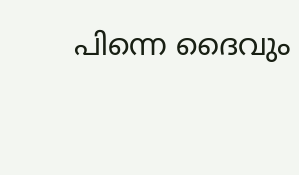പിന്നെ ദൈവും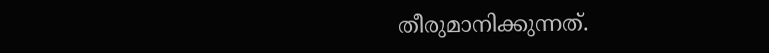തീരുമാനിക്കുന്നത്.